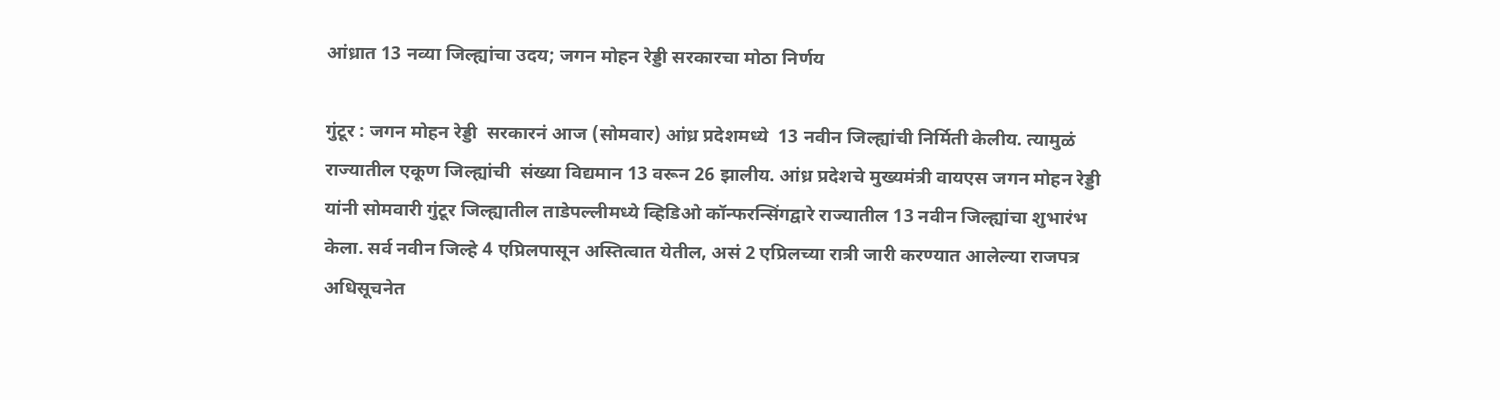आंध्रात 13 नव्या जिल्ह्यांचा उदय; जगन मोहन रेड्डी सरकारचा मोठा निर्णय

गुंटूर : जगन मोहन रेड्डी  सरकारनं आज (सोमवार) आंध्र प्रदेशमध्ये  13 नवीन जिल्ह्यांची निर्मिती केलीय. त्यामुळं राज्यातील एकूण जिल्ह्यांची  संख्या विद्यमान 13 वरून 26 झालीय. आंध्र प्रदेशचे मुख्यमंत्री वायएस जगन मोहन रेड्डी यांनी सोमवारी गुंटूर जिल्ह्यातील ताडेपल्लीमध्ये व्हिडिओ कॉन्फरन्सिंगद्वारे राज्यातील 13 नवीन जिल्ह्यांचा शुभारंभ केला. सर्व नवीन जिल्हे 4 एप्रिलपासून अस्तित्वात येतील, असं 2 एप्रिलच्या रात्री जारी करण्यात आलेल्या राजपत्र अधिसूचनेत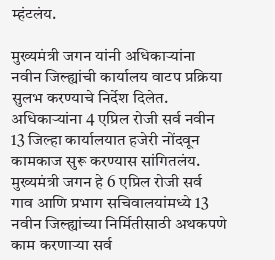म्हंटलंय.

मुख्यमंत्री जगन यांनी अधिकाऱ्यांना नवीन जिल्ह्यांची कार्यालय वाटप प्रक्रिया सुलभ करण्याचे निर्देश दिलेत. अधिकाऱ्यांना 4 एप्रिल रोजी सर्व नवीन 13 जिल्हा कार्यालयात हजेरी नोंदवून कामकाज सुरू करण्यास सांगितलंय. मुख्यमंत्री जगन हे 6 एप्रिल रोजी सर्व गाव आणि प्रभाग सचिवालयांमध्ये 13 नवीन जिल्ह्यांच्या निर्मितीसाठी अथकपणे काम करणाऱ्या सर्व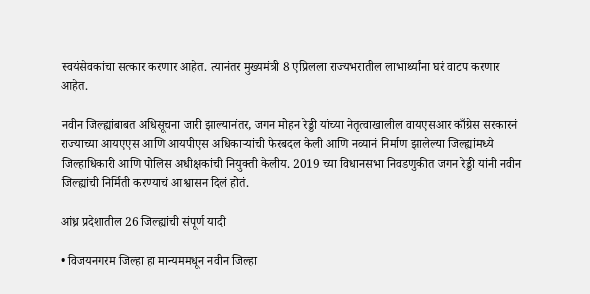स्वयंसेवकांचा सत्कार करणार आहेत. त्यानंतर मुख्यमंत्री 8 एप्रिलला राज्यभरातील लाभार्थ्यांना घरं वाटप करणार आहेत.

नवीन जिल्ह्यांबाबत अधिसूचना जारी झाल्यानंतर, जगन मोहन रेड्डी यांच्या नेतृत्वाखालील वायएसआर काँग्रेस सरकारनं  राज्याच्या आयएएस आणि आयपीएस अधिकाऱ्यांची फेरबदल केली आणि नव्यानं निर्माण झालेल्या जिल्ह्यांमध्ये जिल्हाधिकारी आणि पोलिस अधीक्षकांची नियुक्ती केलीय. 2019 च्या विधानसभा निवडणुकीत जगन रेड्डी यांनी नवीन जिल्ह्यांची निर्मिती करण्याचं आश्वासन दिलं होतं.

आंध्र प्रदेशातील 26 जिल्ह्यांची संपूर्ण यादी

• विजयनगरम जिल्हा हा मान्यममधून नवीन जिल्हा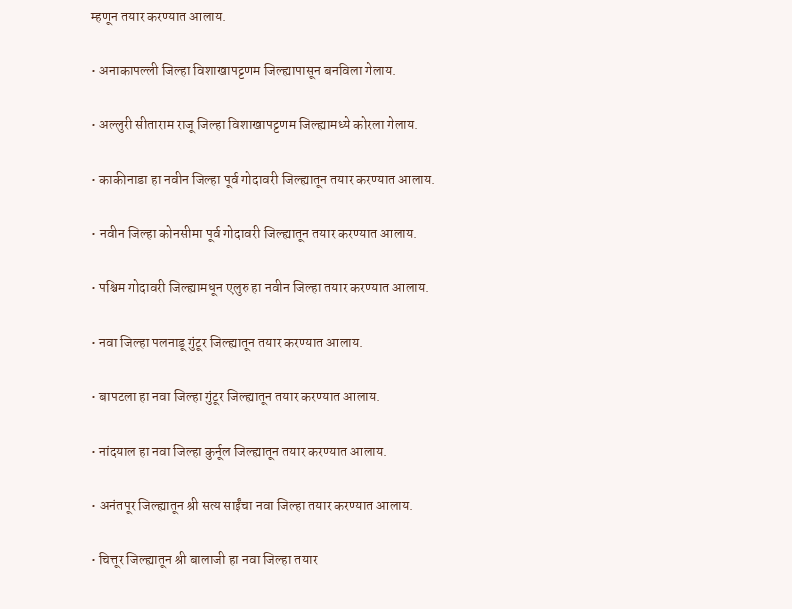म्हणून तयार करण्यात आलाय.

• अनाकापल्ली जिल्हा विशाखापट्टणम जिल्ह्यापासून बनविला गेलाय.

• अल्लुरी सीताराम राजू जिल्हा विशाखापट्टणम जिल्ह्यामध्ये कोरला गेलाय.

• काकीनाडा हा नवीन जिल्हा पूर्व गोदावरी जिल्ह्यातून तयार करण्यात आलाय.

• नवीन जिल्हा कोनसीमा पूर्व गोदावरी जिल्ह्यातून तयार करण्यात आलाय.

• पश्चिम गोदावरी जिल्ह्यामधून एलुरु हा नवीन जिल्हा तयार करण्यात आलाय.

• नवा जिल्हा पलनाडू गुंटूर जिल्ह्यातून तयार करण्यात आलाय.

• बापटला हा नवा जिल्हा गुंटूर जिल्ह्यातून तयार करण्यात आलाय.

• नांदयाल हा नवा जिल्हा कुर्नूल जिल्ह्यातून तयार करण्यात आलाय.

• अनंतपूर जिल्ह्यातून श्री सत्य साईंचा नवा जिल्हा तयार करण्यात आलाय.

• चित्तूर जिल्ह्यातून श्री बालाजी हा नवा जिल्हा तयार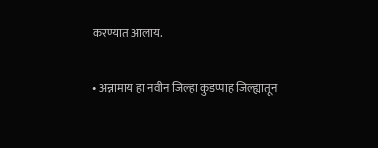करण्यात आलाय.

• अन्नामाय हा नवीन जिल्हा कुडप्पाह जिल्ह्यातून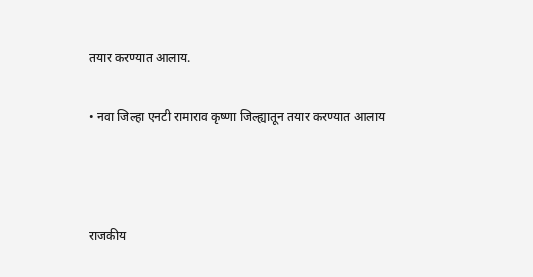तयार करण्यात आलाय.

• नवा जिल्हा एनटी रामाराव कृष्णा जिल्ह्यातून तयार करण्यात आलाय



राजकीय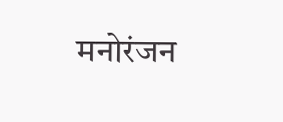मनोरंजन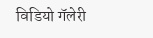विडियो गॅलेरी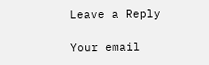Leave a Reply

Your email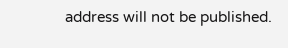address will not be published.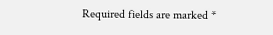Required fields are marked *